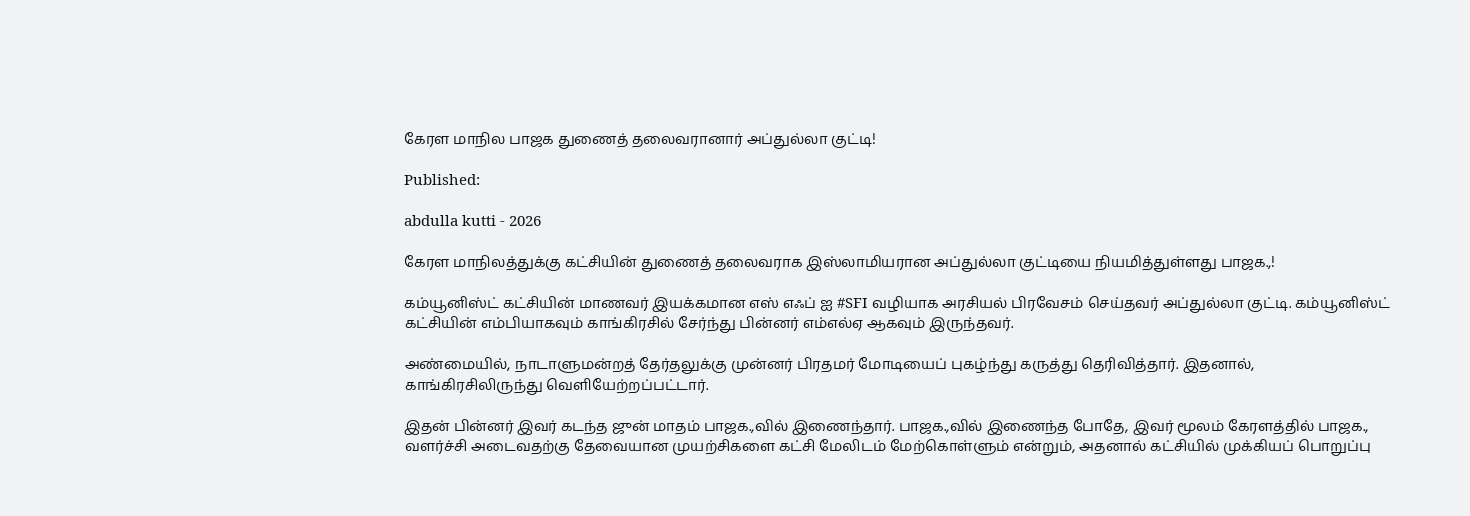கேரள மாநில பாஜக துணைத் தலைவரானார் அப்துல்லா குட்டி!

Published:

abdulla kutti - 2026

கேரள மாநிலத்துக்கு கட்சியின் துணைத் தலைவராக இஸ்லாமியரான அப்துல்லா குட்டியை நியமித்துள்ளது பாஜக.,!

கம்யூனிஸ்ட் கட்சியின் மாணவர் இயக்கமான எஸ் எஃப் ஐ #SFI வழியாக அரசியல் பிரவேசம் செய்தவர் அப்துல்லா குட்டி. கம்யூனிஸ்ட் கட்சியின் எம்பியாகவும் காங்கிரசில் சேர்ந்து பின்னர் எம்எல்ஏ ஆகவும் இருந்தவர்.

அண்மையில், நாடாளுமன்றத் தேர்தலுக்கு முன்னர் பிரதமர் மோடியைப் புகழ்ந்து கருத்து தெரிவித்தார். இதனால், காங்கிரசிலிருந்து வெளியேற்றப்பட்டார்.

இதன் பின்னர் இவர் கடந்த ஜுன் மாதம் பாஜக.,வில் இணைந்தார். பாஜக.,வில் இணைந்த போதே, இவர் மூலம் கேரளத்தில் பாஜக., வளர்ச்சி அடைவதற்கு தேவையான முயற்சிகளை கட்சி மேலிடம் மேற்கொள்ளும் என்றும், அதனால் கட்சியில் முக்கியப் பொறுப்பு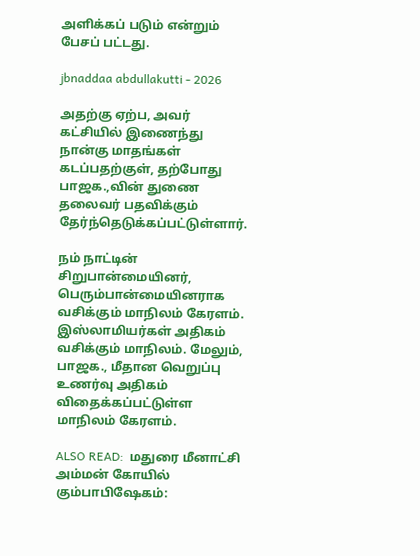அளிக்கப் படும் என்றும் பேசப் பட்டது.

jbnaddaa abdullakutti - 2026

அதற்கு ஏற்ப, அவர் கட்சியில் இணைந்து நான்கு மாதங்கள் கடப்பதற்குள், தற்போது பாஜக.,வின் துணை தலைவர் பதவிக்கும் தேர்ந்தெடுக்கப்பட்டுள்ளார்.

நம் நாட்டின் சிறுபான்மையினர், பெரும்பான்மையினராக வசிக்கும் மாநிலம் கேரளம். இஸ்லாமியர்கள் அதிகம் வசிக்கும் மாநிலம். மேலும், பாஜக., மீதான வெறுப்பு உணர்வு அதிகம் விதைக்கப்பட்டுள்ள மாநிலம் கேரளம்.

ALSO READ:  மதுரை மீனாட்சி அம்மன் கோயில் கும்பாபிஷேகம்: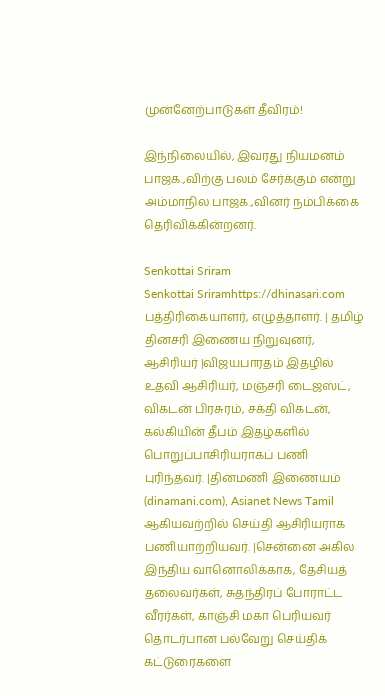முன்னேற்பாடுகள் தீவிரம்!

இந்நிலையில், இவரது நியமனம் பாஜக.,விற்கு பலம் சேர்க்கும் என்று அம்மாநில பாஜக.,வினர் நம்பிக்கை தெரிவிக்கின்றனர்.

Senkottai Sriram
Senkottai Sriramhttps://dhinasari.com
பத்திரிகையாளர், எழுத்தாளர். | தமிழ் தினசரி இணைய நிறுவுனர், ஆசிரியர் |விஜயபாரதம் இதழில் உதவி ஆசிரியர், மஞ்சரி டைஜஸ்ட், விகடன் பிரசுரம், சக்தி விகடன், கல்கியின் தீபம் இதழ்களில் பொறுப்பாசிரியராகப் பணி புரிந்தவர். |தினமணி இணையம் (dinamani.com), Asianet News Tamil ஆகியவற்றில் செய்தி ஆசிரியராக பணியாற்றியவர். |சென்னை அகில இந்திய வானொலிக்காக, தேசியத் தலைவர்கள், சுதந்திரப் போராட்ட வீரர்கள், காஞ்சி மகா பெரியவர் தொடர்பான பல்வேறு செய்திக் கட்டுரைகளை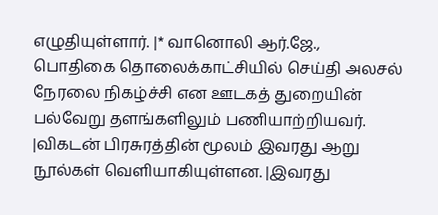எழுதியுள்ளார். |* வானொலி ஆர்.ஜே., பொதிகை தொலைக்காட்சியில் செய்தி அலசல் நேரலை நிகழ்ச்சி என ஊடகத் துறையின் பல்வேறு தளங்களிலும் பணியாற்றியவர். |விகடன் பிரசுரத்தின் மூலம் இவரது ஆறு நூல்கள் வெளியாகியுள்ளன. |இவரது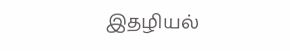இதழியல்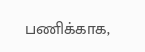பணிக்காக,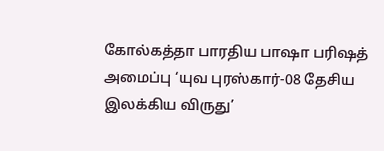கோல்கத்தா பாரதிய பாஷா பரிஷத் அமைப்பு ‘யுவ புரஸ்கார்-08 தேசிய இலக்கிய விருது’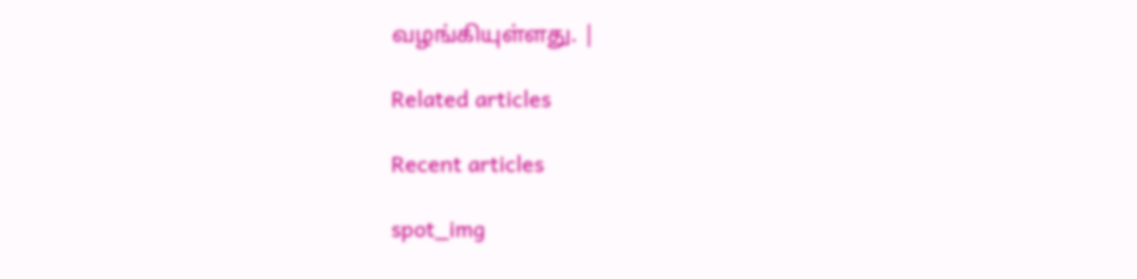வழங்கியுள்ளது. |

Related articles

Recent articles

spot_img